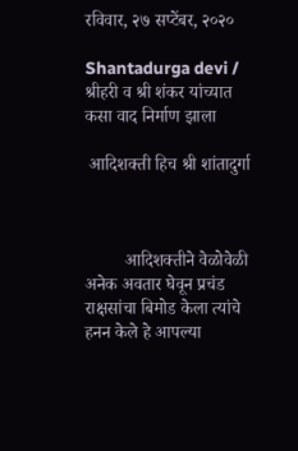रविवार, २७ सप्टेंबर, २०२०

Shantadurga devi / श्रीहरी व श्री शंकर यांच्यात कसा वाद निर्माण झाला

 आदिशक्ती हिच श्री शांतादुर्गा



         आदिशक्तीने वेळोवेळी अनेक अवतार घेवून प्रचंड राक्षसांचा बिमोड केला त्यांचे हनन केले हे आपल्या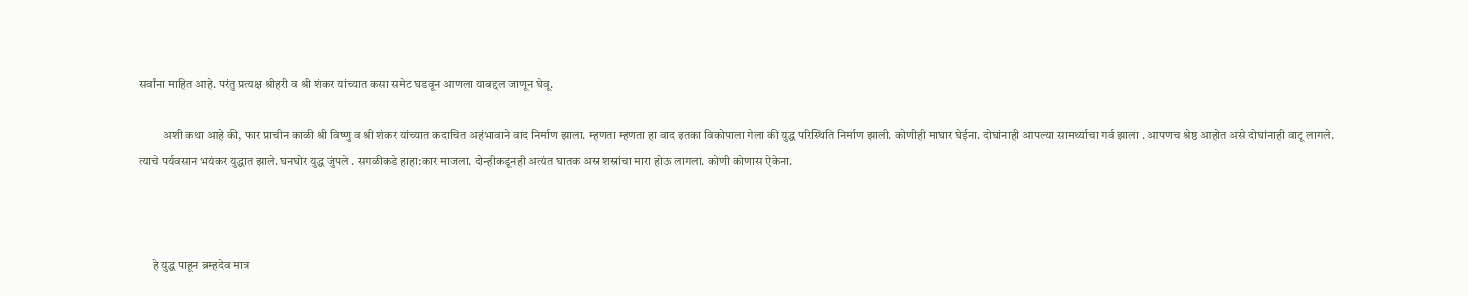सर्वांना माहित आहे. परंतु प्रत्यक्ष श्रीहरी व श्री शंकर यांच्यात कसा समेट घडवून आणला याबद्दल जाणून घेवू.

          अशी कथा आहे की, फार प्राचीन काळी श्री विष्णु व श्री शंकर यांच्यात कदाचित अहंभावाने वाद निर्माण झाला. म्हणता म्हणता हा वाद इतका विकोपाला गेला की युद्ध परिस्थिति निर्माण झाली. कोणीही माघार घेईना. दोघांनाही आपल्या सामर्थ्याचा गर्व झाला . आपणच श्रेष्ठ आहोत असे दोघांनाही वाटू लागले. त्याचे पर्यवसान भयंकर युद्धात झाले. घनघोर युद्ध जुंपले . सगळीकडे हाहा:कार माजला. दोन्हीकडूनही अत्यंत घातक अस्र शस्रांचा मारा होऊ लागला. कोणी कोणास ऐकेना.



      हे युद्ध पाहून ब्रम्हदेव मात्र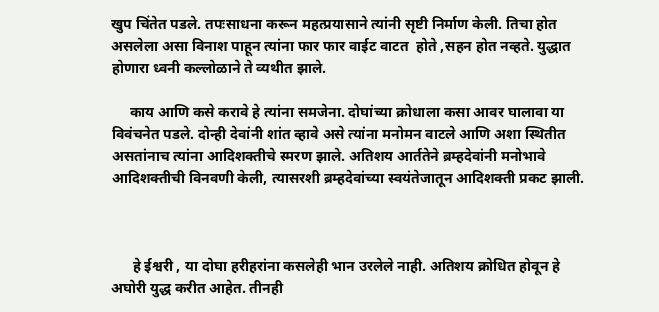खुप चिंतेत पडले. तपःसाधना करून महत्प्रयासाने त्यांनी सृष्टी निर्माण केली. तिचा होत असलेला असा विनाश पाहून त्यांना फार फार वाईट वाटत  होते ,सहन होत नव्हते. युद्धात होणारा ध्वनी कल्लोळाने ते व्यथीत झाले.

     काय आणि कसे करावे हे त्यांना समजेना. दोघांच्या क्रोधाला कसा आवर घालावा या विवंचनेत पडले. दोन्ही देवांनी शांत व्हावे असे त्यांना मनोमन वाटले आणि अशा स्थितीत असतांनाच त्यांना आदिशक्तीचे स्मरण झाले. अतिशय आर्ततेने ब्रम्हदेवांनी मनोभावे आदिशक्तीची विनवणी केली, त्यासरशी ब्रम्हदेवांच्या स्वयंतेजातून आदिशक्ती प्रकट झाली.



      हे ईश्वरी , या दोघा हरीहरांना कसलेही भान उरलेले नाही. अतिशय क्रोधित होवून हे अघोरी युद्ध करीत आहेत. तीनही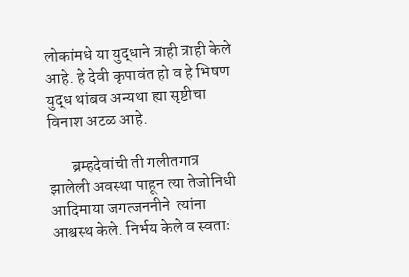लोकांमधे या युद्धाने त्राही त्राही केले आहे. हे देवी कृपावंत हो व हे भिषण युद्ध थांबव अन्यथा ह्या सृष्टीचा विनाश अटळ आहे.

       ब्रम्हदेवांची ती गलीतगात्र झालेली अवस्था पाहून त्या तेजोनिधी  आदिमाया जगत्जननीने  त्यांना आश्वस्थ केले. निर्भय केले व स्वताः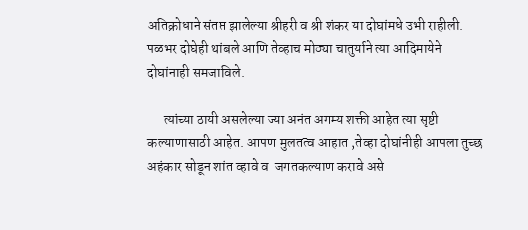अतिक्रोधाने संतप्त झालेल्या श्रीहरी व श्री शंकर या दोघांमधे उभी राहीली. पळभर दोघेही थांबले आणि तेव्हाच मोठ्या चातुर्याने त्या आदिमायेने दोघांनाही समजाविले.

      त्यांच्या ठायी असलेल्या ज्या अनंत अगम्य शक्ती आहेत त्या सृष्टी कल्याणासाठी आहेत. आपण मुलतत्व आहात ,तेव्हा दोघांनीही आपला तुच्छ अहंकार सोडून शांत व्हावे व  जगतकल्याण करावे असे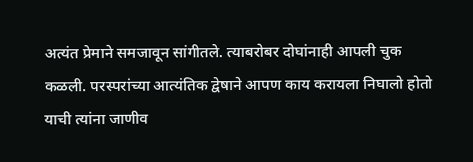अत्यंत प्रेमाने समजावून सांगीतले. त्याबरोबर दोघांनाही आपली चुक कळली. परस्परांच्या आत्यंतिक द्वेषाने आपण काय करायला निघालो होतो याची त्यांना जाणीव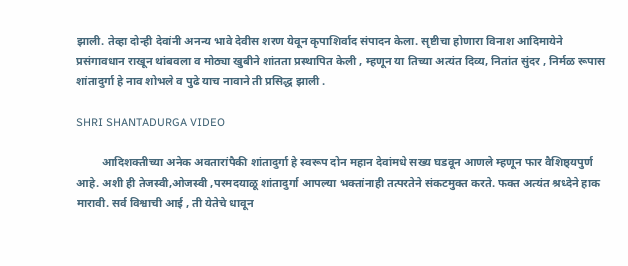झाली. तेव्हा दोन्ही देवांनी अनन्य भावे देवीस शरण येवून कृपाशिर्वाद संपादन केला. सृष्टीचा होणारा विनाश आदिमायेने प्रसंगावधान राखून थांबवला व मोठ्या खुबीने शांतता प्रस्थापित केली , म्हणून या तिच्या अत्यंत दिव्य, नितांत सुंदर , निर्मळ रूपास शांतादुर्गा हे नाव शोभले व पुढे याच नावाने ती प्रसिद्ध झाली .

SHRI SHANTADURGA VIDEO

         आदिशक्तीच्या अनेक अवतारांपैकी शांतादुर्गा हे स्वरूप दोन महान देवांमधे सख्य घडवून आणले म्हणून फार वैशिष्ठ्यपुर्ण आहे. अशी ही तेजस्वी,ओजस्वी ,परमदयाळू शांतादुर्गा आपल्या भक्तांनाही तत्परतेने संकटमुक्त करते. फक्त अत्यंत श्रध्देने हाक मारावी. सर्व विश्वाची आई , ती येतेचे धावून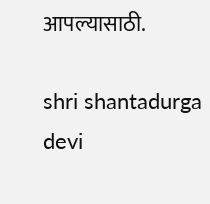आपल्यासाठी.

shri shantadurga devi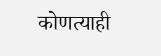कोणत्याही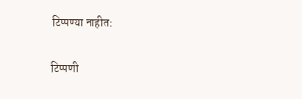टिप्पण्‍या नाहीत:

टिप्पणी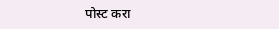पोस्ट करा